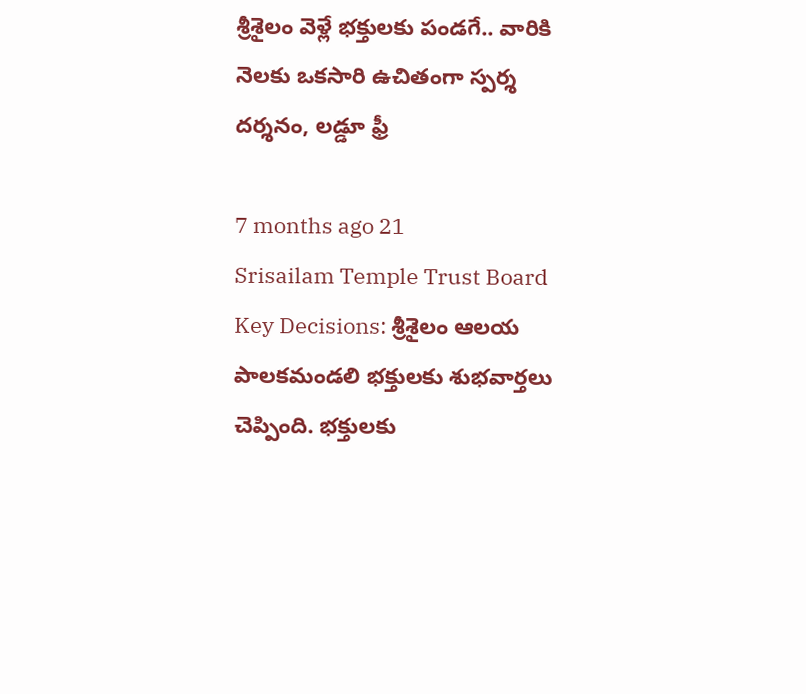శ్రీశైలం వెళ్లే భక్తులకు పండగే.. వారికి నెలకు ఒకసారి ఉచితంగా స్పర్శ దర్శనం, లడ్డూ ఫ్రీ

7 months ago 21
Srisailam Temple Trust Board Key Decisions: శ్రీశైలం ఆలయ పాలకమండలి భక్తులకు శుభవార్తలు చెప్పింది. భక్తులకు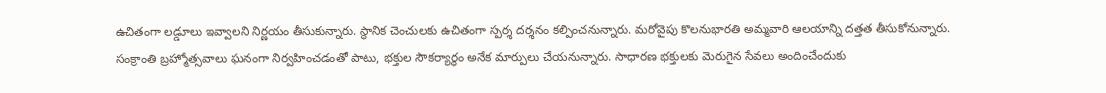ఉచితంగా లడ్డూలు ఇవ్వాలని నిర్ణయం తీసుకున్నారు. స్థానిక చెంచులకు ఉచితంగా స్పర్శ దర్శనం కల్పించనున్నారు. మరోవైపు కొలనుభారతి అమ్మవారి ఆలయాన్ని దత్తత తీసుకోనున్నారు. సంక్రాంతి బ్రహ్మోత్సవాలు ఘనంగా నిర్వహించడంతో పాటు, భక్తుల సౌకర్యార్థం అనేక మార్పులు చేయనున్నారు. సాధారణ భక్తులకు మెరుగైన సేవలు అందించేందుకు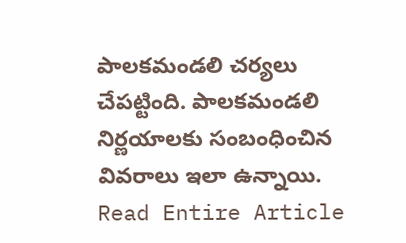పాలకమండలి చర్యలు చేపట్టింది. పాలకమండలి నిర్ణయాలకు సంబంధించిన వివరాలు ఇలా ఉన్నాయి.
Read Entire Article